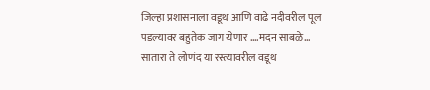जिल्हा प्रशासनाला वडूथ आणि वाढे नदीवरील पूल पडल्यावर बहुतेक जाग येणार ….मदन साबळे…
सातारा ते लोणंद या रस्त्यावरील वडूथ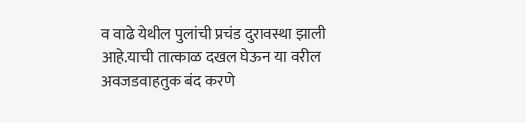व वाढे येथील पुलांची प्रचंड दुरावस्था झाली आहे.याची तात्काळ दखल घेऊन या वरील अवजडवाहतुक बंद करणे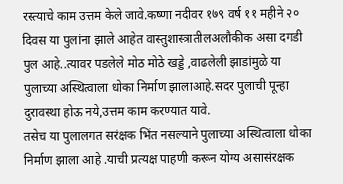रस्त्याचे काम उत्तम केले जावे.कष्णा नदीवर १७९ वर्ष ११ महीने २० दिवस या पुलांना झाले आहेत वास्तुशास्त्रातीलअलौकीक असा दगडी पुल आहे..त्यावर पडलेले मोठ मोठे खड्डे ,वाढलेली झाडांमुळे या पुलाच्या अस्थित्वाला धोका निर्माण झालाआहे.सदर पुलाची पून्हा दुरावस्था होऊ नये,उत्तम काम करण्यात यावे.
तसेच या पुलालगत सरंक्षक भिंत नसल्याने पुलाच्या अस्थित्वाला धोका निर्माण झाला आहे .याची प्रत्यक्ष पाहणी करून योग्य असासंरक्षक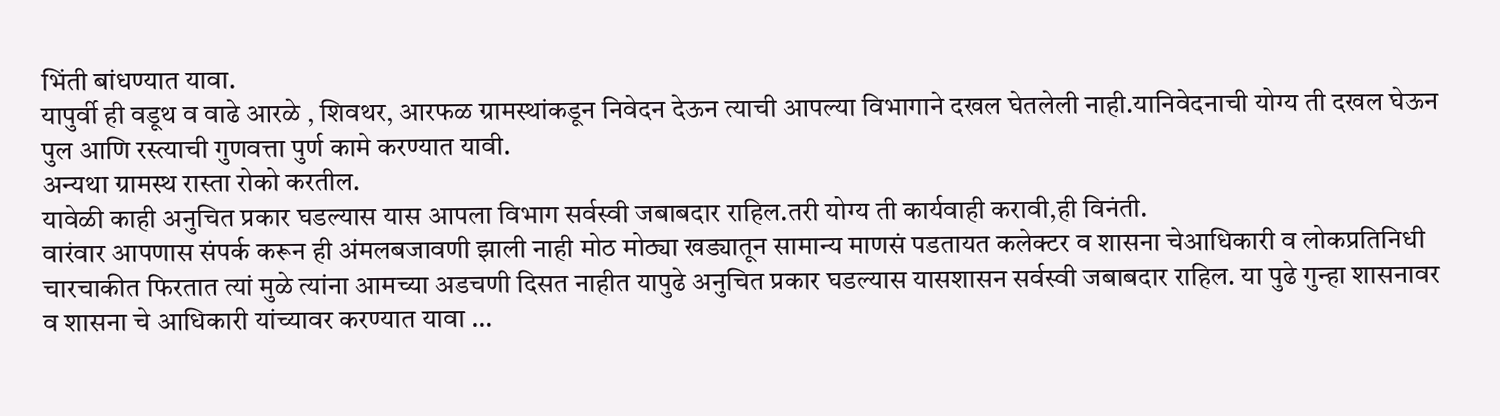भिंती बांधण्यात यावा.
यापुर्वी ही वडूथ व वाढे आरळे , शिवथर, आरफळ ग्रामस्थांकडून निवेदन देऊन त्याची आपल्या विभागाने दखल घेतलेली नाही.यानिवेदनाची योग्य ती दखल घेऊन पुल आणि रस्त्याची गुणवत्ता पुर्ण कामे करण्यात यावी.
अन्यथा ग्रामस्थ रास्ता रोको करतील.
यावेळी काही अनुचित प्रकार घडल्यास यास आपला विभाग सर्वस्वी जबाबदार राहिल.तरी योग्य ती कार्यवाही करावी,ही विनंती.
वारंवार आपणास संपर्क करून ही अंमलबजावणी झाली नाही मोठ मोठ्या खड्यातून सामान्य माणसं पडतायत कलेक्टर व शासना चेआधिकारी व लोकप्रतिनिधी चारचाकीत फिरतात त्यां मुळे त्यांना आमच्या अडचणी दिसत नाहीत यापुढे अनुचित प्रकार घडल्यास यासशासन सर्वस्वी जबाबदार राहिल. या पुढे गुन्हा शासनावर व शासना चे आधिकारी यांच्यावर करण्यात यावा …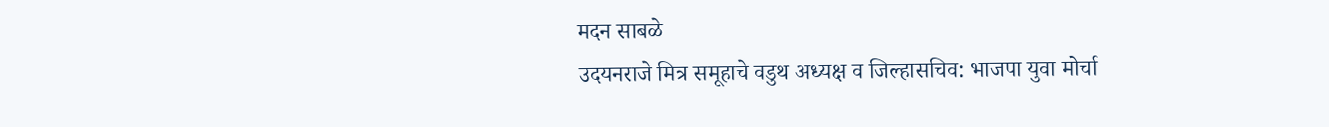मदन साबळे
उदयनराजे मित्र समूहाचे वडुथ अध्यक्ष व जिल्हासचिव: भाजपा युवा मोर्चा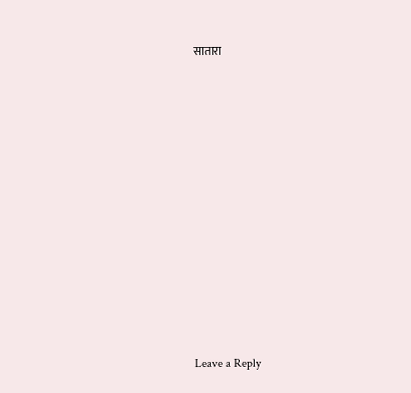सातारा












Leave a Reply